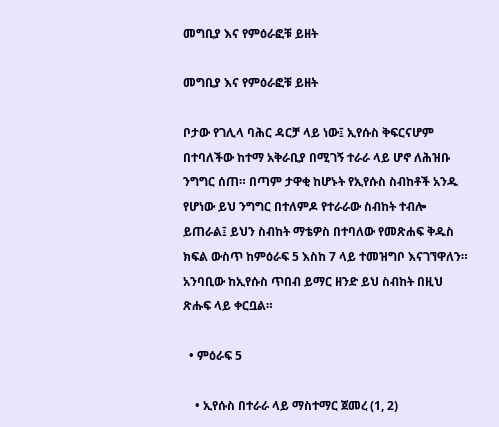መግቢያ እና የምዕራፎቹ ይዘት

መግቢያ እና የምዕራፎቹ ይዘት

ቦታው የገሊላ ባሕር ዳርቻ ላይ ነው፤ ኢየሱስ ቅፍርናሆም በተባለችው ከተማ አቅራቢያ በሚገኝ ተራራ ላይ ሆኖ ለሕዝቡ ንግግር ሰጠ። በጣም ታዋቂ ከሆኑት የኢየሱስ ስብከቶች አንዱ የሆነው ይህ ንግግር በተለምዶ የተራራው ስብከት ተብሎ ይጠራል፤ ይህን ስብከት ማቴዎስ በተባለው የመጽሐፍ ቅዱስ ክፍል ውስጥ ከምዕራፍ 5 እስከ 7 ላይ ተመዝግቦ እናገኘዋለን። አንባቢው ከኢየሱስ ጥበብ ይማር ዘንድ ይህ ስብከት በዚህ ጽሑፍ ላይ ቀርቧል።

  • ምዕራፍ 5

    • ኢየሱስ በተራራ ላይ ማስተማር ጀመረ (1, 2)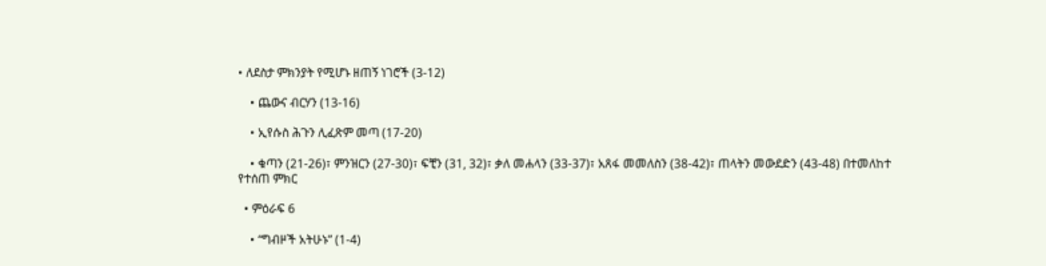• ለደስታ ምክንያት የሚሆኑ ዘጠኝ ነገሮች (3-12)

    • ጨውና ብርሃን (13-16)

    • ኢየሱስ ሕጉን ሊፈጽም መጣ (17-20)

    • ቁጣን (21-26)፣ ምንዝርን (27-30)፣ ፍቺን (31, 32)፣ ቃለ መሐላን (33-37)፣ አጸፋ መመለስን (38-42)፣ ጠላትን መውደድን (43-48) በተመለከተ የተሰጠ ምክር

  • ምዕራፍ 6

    • “ግብዞች አትሁኑ” (1-4)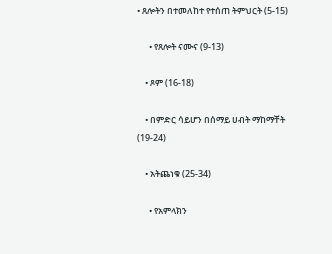• ጸሎትን በተመለከተ የተሰጠ ትምህርት (5-15)

      • የጸሎት ናሙና (9-13)

    • ጾም (16-18)

    • በምድር ሳይሆን በሰማይ ሀብት ማከማቸት (19-24)

    • አትጨነቁ (25-34)

      • የአምላክን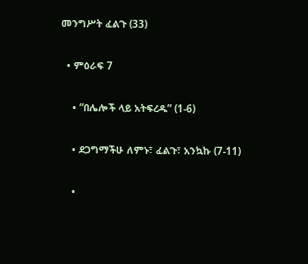መንግሥት ፈልጉ (33)

  • ምዕራፍ 7

    • “በሌሎች ላይ አትፍረዱ” (1-6)

    • ደጋግማችሁ ለምኑ፣ ፈልጉ፣ አንኳኩ (7-11)

    •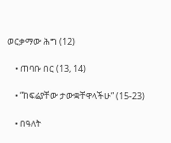ወርቃማው ሕግ (12)

    • ጠባቡ በር (13, 14)

    • “ከፍሬያቸው ታውቋቸዋላችሁ” (15-23)

    • በዓለት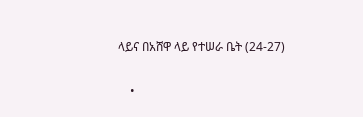ላይና በአሸዋ ላይ የተሠራ ቤት (24-27)

    •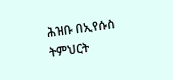ሕዝቡ በኢየሱስ ትምህርት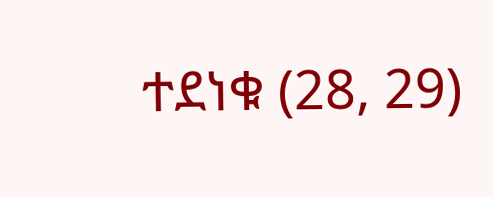ተደነቁ (28, 29)